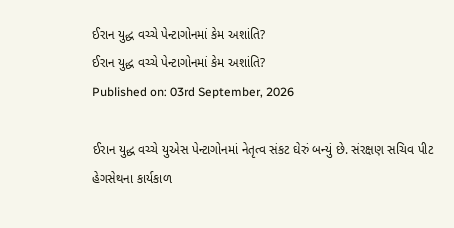ઈરાન યુદ્ધ વચ્ચે પેન્ટાગોનમાં કેમ અશાંતિ?
ઈરાન યુદ્ધ વચ્ચે પેન્ટાગોનમાં કેમ અશાંતિ?
Published on: 03rd September, 2026

ઈરાન યુદ્ધ વચ્ચે યુએસ પેન્ટાગોનમાં નેતૃત્વ સંકટ ઘેરું બન્યું છે. સંરક્ષણ સચિવ પીટ હેગસેથના કાર્યકાળ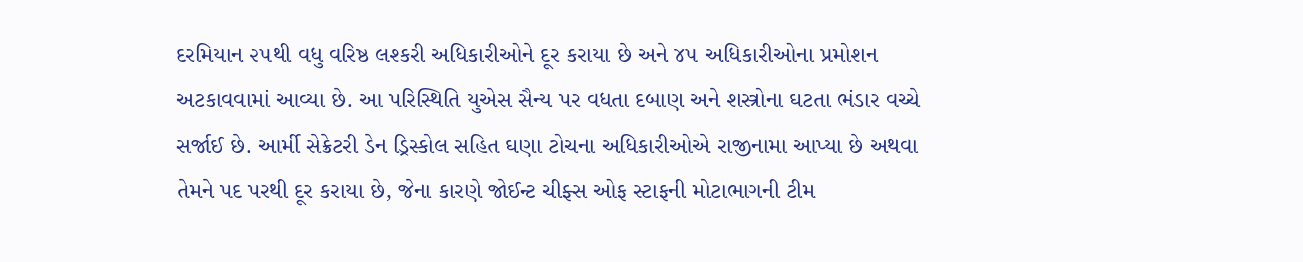દરમિયાન ૨૫થી વધુ વરિષ્ઠ લશ્કરી અધિકારીઓને દૂર કરાયા છે અને ૪૫ અધિકારીઓના પ્રમોશન અટકાવવામાં આવ્યા છે. આ પરિસ્થિતિ યુએસ સૈન્ય પર વધતા દબાણ અને શસ્ત્રોના ઘટતા ભંડાર વચ્ચે સર્જાઈ છે. આર્મી સેક્રેટરી ડેન ડ્રિસ્કોલ સહિત ઘણા ટોચના અધિકારીઓએ રાજીનામા આપ્યા છે અથવા તેમને પદ પરથી દૂર કરાયા છે, જેના કારણે જોઈન્ટ ચીફ્સ ઓફ સ્ટાફની મોટાભાગની ટીમ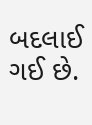બદલાઈ ગઈ છે.